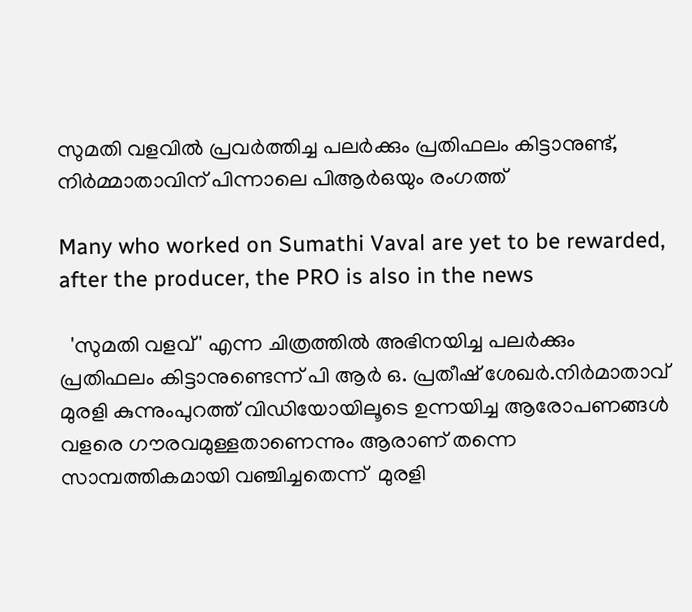സുമതി വളവിൽ പ്രവർത്തിച്ച പലർക്കും പ്രതിഫലം കിട്ടാനുണ്ട്, നിർമ്മാതാവിന് പിന്നാലെ പിആർഒയും രംഗത്ത്

Many who worked on Sumathi Vaval are yet to be rewarded, after the producer, the PRO is also in the news

  'സുമതി വളവ്' എന്ന ചിത്രത്തിൽ അഭിനയിച്ച പലർക്കും പ്രതിഫലം കിട്ടാനുണ്ടെന്ന് പി ആർ ഒ. പ്രതീഷ് ശേഖർ.നിർമാതാവ് മുരളി കുന്നുംപുറത്ത് വിഡിയോയിലൂടെ ഉന്നയിച്ച ആരോപണങ്ങൾ വളരെ ഗൗരവമുള്ളതാണെന്നും ആരാണ് തന്നെ സാമ്പത്തികമായി വഞ്ചിച്ചതെന്ന്  മുരളി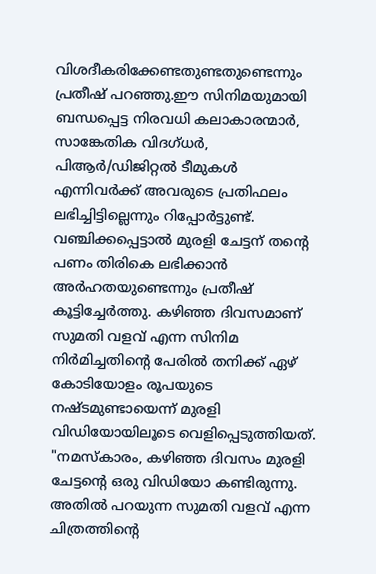വിശദീകരിക്കേണ്ടതുണ്ടതുണ്ടെന്നും പ്രതീഷ് പറഞ്ഞു.ഈ സിനിമയുമായി ബന്ധപ്പെട്ട നിരവധി കലാകാരന്മാർ, സാങ്കേതിക വിദഗ്ധർ, പിആർ/ഡിജിറ്റൽ ടീമുകൾ എന്നിവർക്ക് അവരുടെ പ്രതിഫലം ലഭിച്ചിട്ടില്ലെന്നും റിപ്പോർട്ടുണ്ട്. വഞ്ചിക്കപ്പെട്ടാൽ മുരളി ചേട്ടന് തന്റെ പണം തിരികെ ലഭിക്കാൻ അർഹതയുണ്ടെന്നും പ്രതീഷ് കൂട്ടിച്ചേർത്തു. കഴി‍ഞ്ഞ ദിവസമാണ് സുമതി വളവ് എന്ന സിനിമ നിർമിച്ചതിന്റെ പേരിൽ തനിക്ക് ഏഴ് കോടിയോളം രൂപയു‌ടെ നഷ്ടമുണ്ടായെന്ന് മുരളി വിഡിയോയിലൂടെ വെളിപ്പെടുത്തിയത്. "നമസ്കാരം, കഴിഞ്ഞ ദിവസം മുരളി ചേട്ടന്റെ ഒരു വിഡിയോ കണ്ടിരുന്നു. അതിൽ പറയുന്ന സുമതി വളവ് എന്ന ചിത്രത്തിന്റെ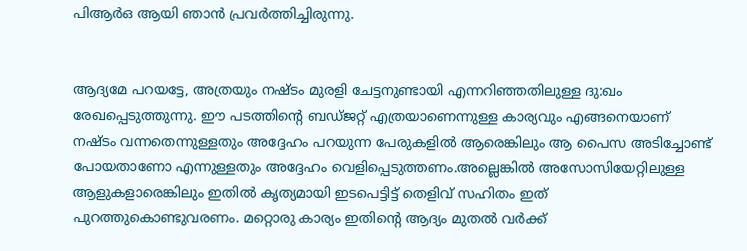പിആർഒ ആയി ഞാൻ പ്രവർത്തിച്ചിരുന്നു.


ആദ്യമേ പറയട്ടേ, അത്രയും നഷ്ടം മുരളി ചേട്ടനുണ്ടായി എന്നറിഞ്ഞതിലുള്ള ദു:ഖം രേഖപ്പെടുത്തുന്നു. ഈ പടത്തിന്റെ ബഡ്ജറ്റ് എത്രയാണെന്നുള്ള കാര്യവും എങ്ങനെയാണ് നഷ്ടം വന്നതെന്നുള്ളതും അദ്ദേഹം പറയുന്ന പേരുകളിൽ ആരെങ്കിലും ആ പൈസ അടിച്ചോണ്ട് പോയതാണോ എന്നുള്ളതും അദ്ദേഹം വെളിപ്പെടുത്തണം.അല്ലെങ്കിൽ അസോസിയേറ്റിലുള്ള ആളുകളാരെങ്കിലും ഇതിൽ കൃത്യമായി ഇടപെട്ടിട്ട് തെളിവ് സഹിതം ഇത് പുറത്തുകൊണ്ടുവരണം. മറ്റൊരു കാര്യം ഇതിന്റെ ആദ്യം മുതൽ വർക്ക്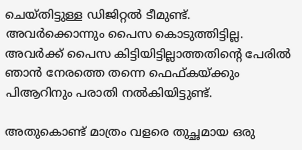ചെയ്തിട്ടുള്ള ഡിജിറ്റൽ ടീമുണ്ട്. അവർക്കൊന്നും പൈസ കൊടുത്തിട്ടില്ല. അവർക്ക് പൈസ കിട്ടിയിട്ടില്ലാത്തതിന്റെ പേരിൽ ഞാൻ നേരത്തെ തന്നെ ഫെഫ്കയ്ക്കും പിആറിനും പരാതി നൽകിയിട്ടുണ്ട്.

അതുകൊണ്ട് മാത്രം വളരെ തുച്ഛമായ ഒരു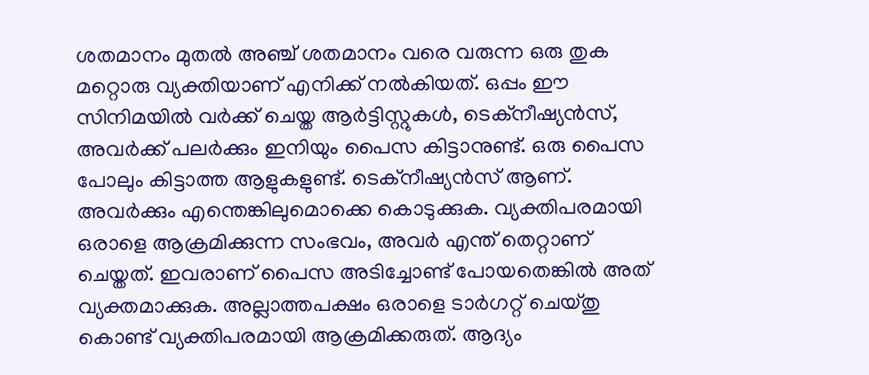ശതമാനം മുതൽ അഞ്ച് ശതമാനം വരെ വരുന്ന ഒരു തുക മറ്റൊരു വ്യക്തിയാണ് എനിക്ക് നൽകിയത്. ഒപ്പം ഈ സിനിമയിൽ വർക്ക് ചെയ്ത ആർട്ടിസ്റ്റുകൾ, ടെക്നീഷ്യൻസ്, അവർക്ക് പലർക്കും ഇനിയും പൈസ കിട്ടാനുണ്ട്. ഒരു പൈസ പോലും കിട്ടാത്ത ആളുകളുണ്ട്. ടെക്നീഷ്യൻസ് ആണ്. അവർക്കും എന്തെങ്കിലുമൊക്കെ കൊടുക്കുക. വ്യക്തിപരമായി ഒരാളെ ആക്രമിക്കുന്ന സംഭവം, അവർ എന്ത് തെറ്റാണ് ചെയ്തത്. ഇവരാണ് പൈസ അടിച്ചോണ്ട് പോയതെങ്കിൽ അത് വ്യക്തമാക്കുക. അല്ലാത്തപക്ഷം ഒരാളെ ടാർഗറ്റ് ചെയ്തു കൊണ്ട് വ്യക്തിപരമായി ആക്രമിക്കരുത്. ആദ്യം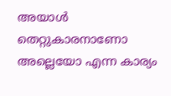അയാൾ തെറ്റുകാരനാണോ അല്ലെയോ എന്ന കാര്യം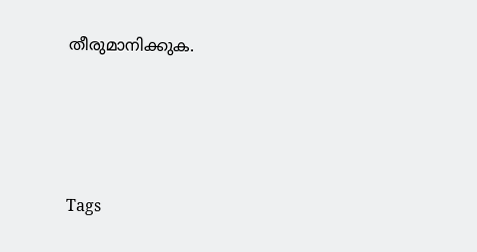തീരുമാനിക്കുക.




Tags